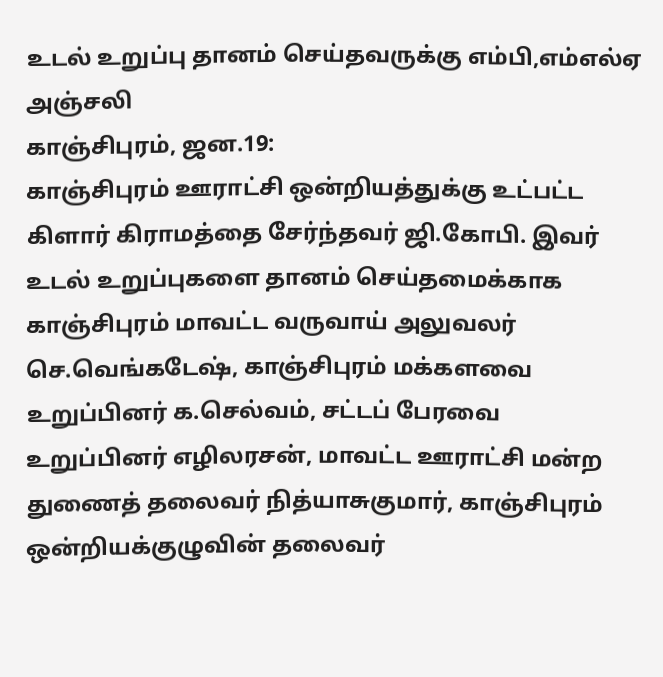உடல் உறுப்பு தானம் செய்தவருக்கு எம்பி,எம்எல்ஏ அஞ்சலி
காஞ்சிபுரம், ஜன.19:
காஞ்சிபுரம் ஊராட்சி ஒன்றியத்துக்கு உட்பட்ட கிளார் கிராமத்தை சேர்ந்தவர் ஜி.கோபி. இவர் உடல் உறுப்புகளை தானம் செய்தமைக்காக காஞ்சிபுரம் மாவட்ட வருவாய் அலுவலர் செ.வெங்கடேஷ், காஞ்சிபுரம் மக்களவை உறுப்பினர் க.செல்வம், சட்டப் பேரவை உறுப்பினர் எழிலரசன், மாவட்ட ஊராட்சி மன்ற துணைத் தலைவர் நித்யாசுகுமார், காஞ்சிபுரம் ஒன்றியக்குழுவின் தலைவர்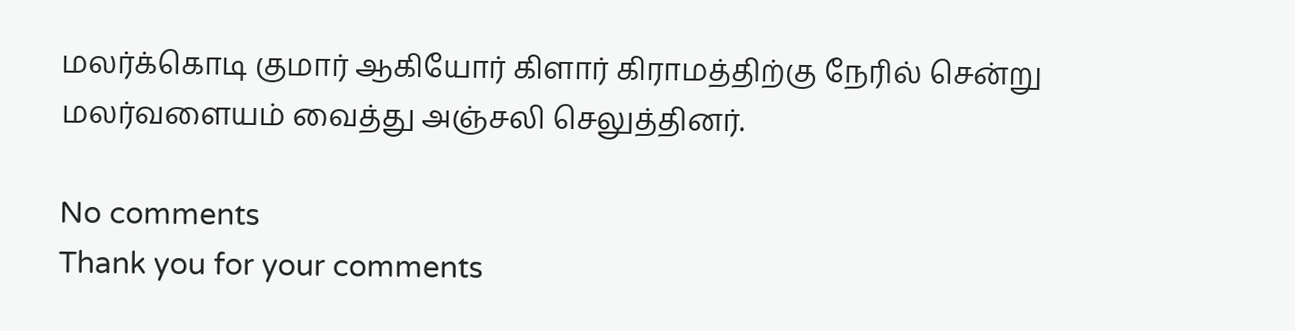மலர்க்கொடி குமார் ஆகியோர் கிளார் கிராமத்திற்கு நேரில் சென்று மலர்வளையம் வைத்து அஞ்சலி செலுத்தினர்.

No comments
Thank you for your comments